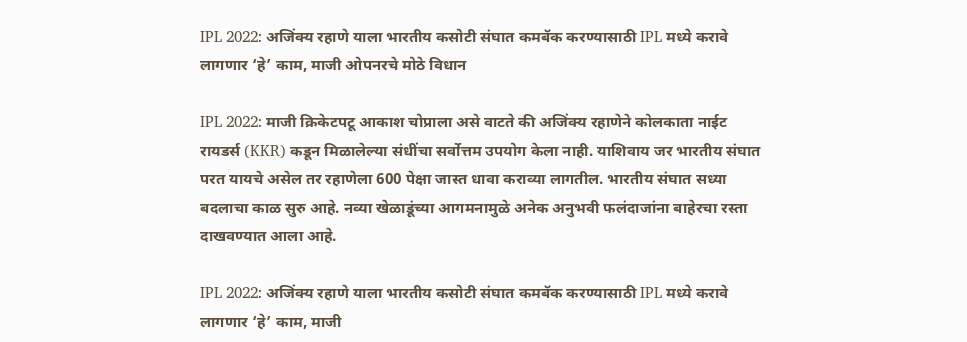IPL 2022: अजिंक्य रहाणे याला भारतीय कसोटी संघात कमबॅक करण्यासाठी IPL मध्ये करावे लागणार ‘हे’ काम, माजी ओपनरचे मोठे विधान

IPL 2022: माजी क्रिकेटपटू आकाश चोप्राला असे वाटते की अजिंक्य रहाणेने कोलकाता नाईट रायडर्स (KKR) कडून मिळालेल्या संधींचा सर्वोत्तम उपयोग केला नाही. याशिवाय जर भारतीय संघात परत यायचे असेल तर रहाणेला 600 पेक्षा जास्त धावा कराव्या लागतील. भारतीय संघात सध्या बदलाचा काळ सुरु आहे. नव्या खेळाडूंच्या आगमनामुळे अनेक अनुभवी फलंदाजांना बाहेरचा रस्ता दाखवण्यात आला आहे.

IPL 2022: अजिंक्य रहाणे याला भारतीय कसोटी संघात कमबॅक करण्यासाठी IPL मध्ये करावे लागणार ‘हे’ काम, माजी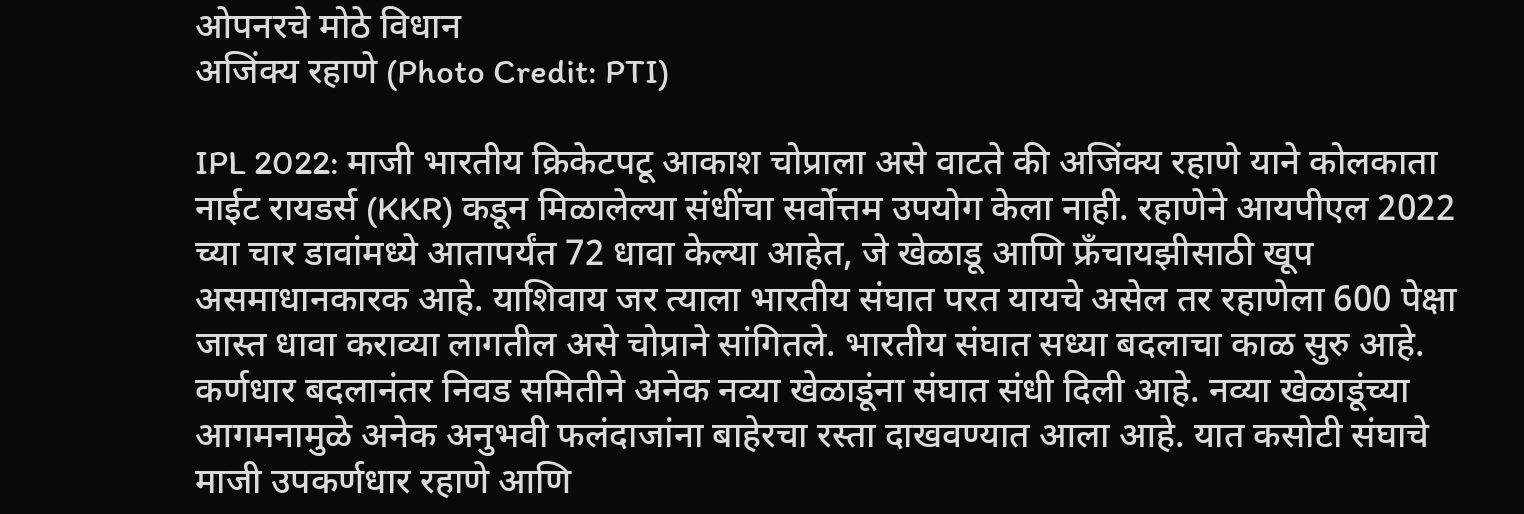ओपनरचे मोठे विधान
अजिंक्य रहाणे (Photo Credit: PTI)

IPL 2022: माजी भारतीय क्रिकेटपटू आकाश चोप्राला असे वाटते की अजिंक्य रहाणे याने कोलकाता नाईट रायडर्स (KKR) कडून मिळालेल्या संधींचा सर्वोत्तम उपयोग केला नाही. रहाणेने आयपीएल 2022 च्या चार डावांमध्ये आतापर्यंत 72 धावा केल्या आहेत, जे खेळाडू आणि फ्रँचायझीसाठी खूप असमाधानकारक आहे. याशिवाय जर त्याला भारतीय संघात परत यायचे असेल तर रहाणेला 600 पेक्षा जास्त धावा कराव्या लागतील असे चोप्राने सांगितले. भारतीय संघात सध्या बदलाचा काळ सुरु आहे. कर्णधार बदलानंतर निवड समितीने अनेक नव्या खेळाडूंना संघात संधी दिली आहे. नव्या खेळाडूंच्या आगमनामुळे अनेक अनुभवी फलंदाजांना बाहेरचा रस्ता दाखवण्यात आला आहे. यात कसोटी संघाचे माजी उपकर्णधार रहाणे आणि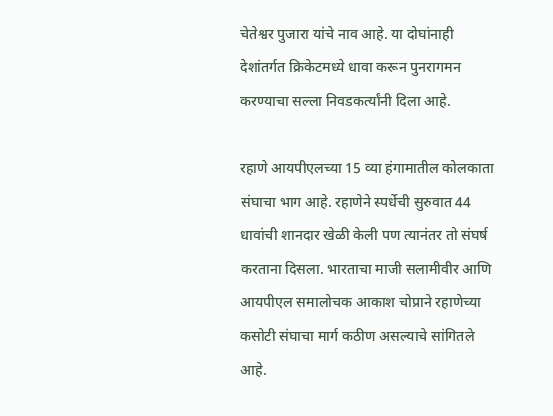चेतेश्वर पुजारा यांचे नाव आहे. या दोघांनाही देशांतर्गत क्रिकेटमध्ये धावा करून पुनरागमन करण्याचा सल्ला निवडकर्त्यांनी दिला आहे.

रहाणे आयपीएलच्या 15 व्या हंगामातील कोलकाता संघाचा भाग आहे. रहाणेने स्पर्धेची सुरुवात 44 धावांची शानदार खेळी केली पण त्यानंतर तो संघर्ष करताना दिसला. भारताचा माजी सलामीवीर आणि आयपीएल समालोचक आकाश चोप्राने रहाणेच्या कसोटी संघाचा मार्ग कठीण असल्याचे सांगितले आहे.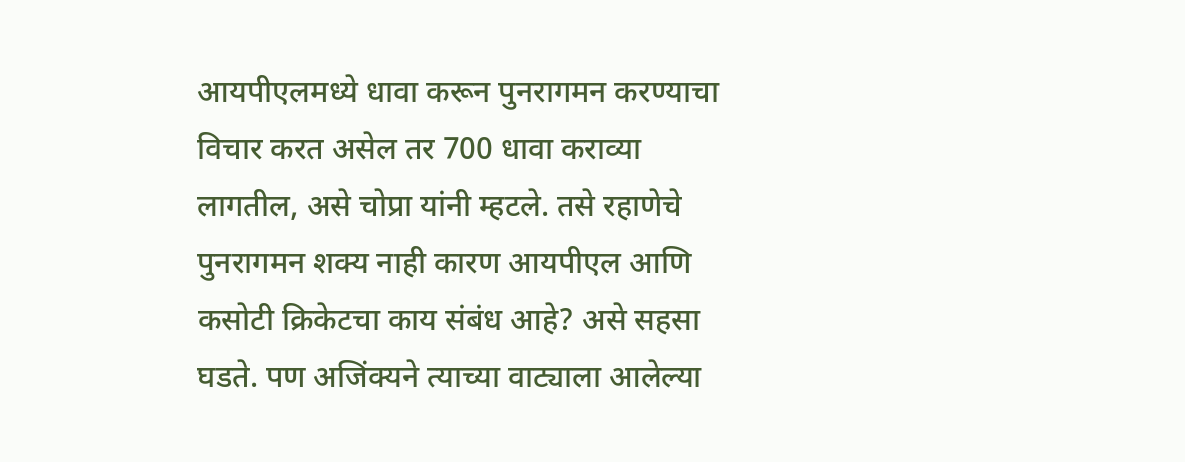आयपीएलमध्ये धावा करून पुनरागमन करण्याचा विचार करत असेल तर 700 धावा कराव्या लागतील, असे चोप्रा यांनी म्हटले. तसे रहाणेचे पुनरागमन शक्य नाही कारण आयपीएल आणि कसोटी क्रिकेटचा काय संबंध आहे? असे सहसा घडते. पण अजिंक्यने त्याच्या वाट्याला आलेल्या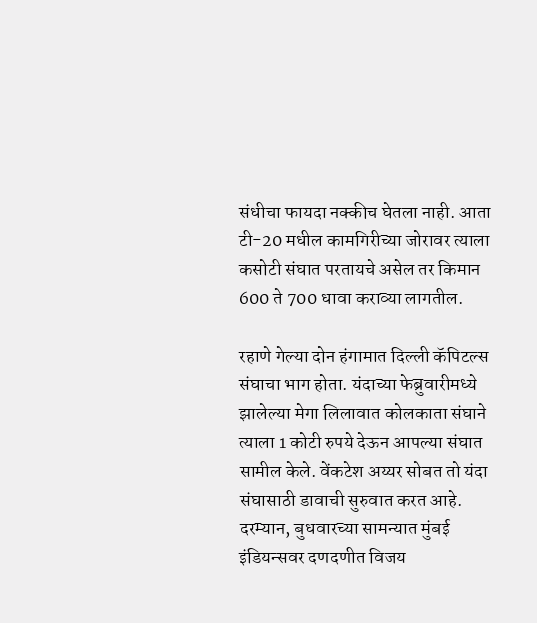संधीचा फायदा नक्कीच घेतला नाही. आता टी-20 मधील कामगिरीच्या जोरावर त्याला कसोटी संघात परतायचे असेल तर किमान 600 ते 700 धावा कराव्या लागतील.

रहाणे गेल्या दोन हंगामात दिल्ली कॅपिटल्स संघाचा भाग होता. यंदाच्या फेब्रुवारीमध्ये झालेल्या मेगा लिलावात कोलकाता संघाने त्याला 1 कोटी रुपये देऊन आपल्या संघात सामील केले. वेंकटेश अय्यर सोबत तो यंदा संघासाठी डावाची सुरुवात करत आहे. दरम्यान, बुधवारच्या सामन्यात मुंबई इंडियन्सवर दणदणीत विजय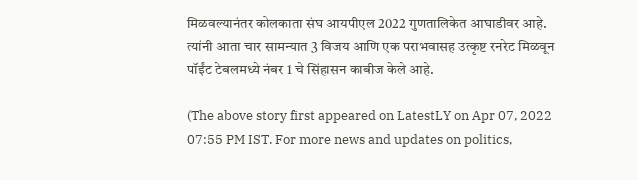मिळवल्यानंतर कोलकाता संघ आयपीएल 2022 गुणतालिकेत आघाडीवर आहे. त्यांनी आता चार सामन्यात 3 विजय आणि एक पराभवासह उत्कृष्ट रनरेट मिळवून पॉईंट टेबलमध्ये नंबर 1 चे सिंहासन काबीज केले आहे.

(The above story first appeared on LatestLY on Apr 07, 2022 07:55 PM IST. For more news and updates on politics,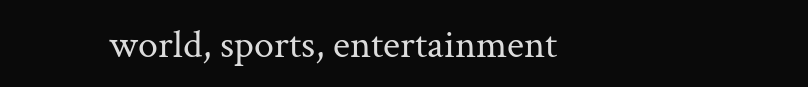world, sports, entertainment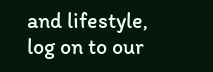and lifestyle, log on to our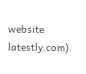website latestly.com).